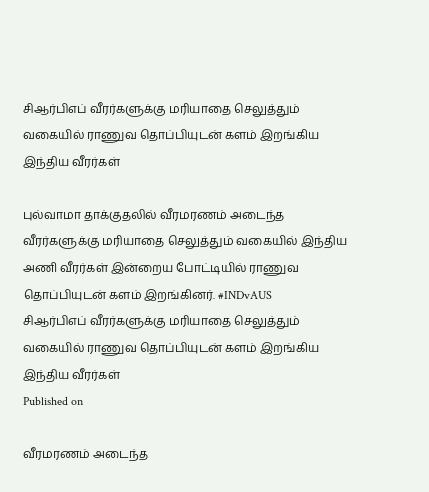சிஆர்பிஎப் வீரர்களுக்கு மரியாதை செலுத்தும் வகையில் ராணுவ தொப்பியுடன் களம் இறங்கிய இந்திய வீரர்கள்

புல்வாமா தாக்குதலில் வீரமரணம் அடைந்த வீரர்களுக்கு மரியாதை செலுத்தும் வகையில் இந்திய அணி வீரர்கள் இன்றைய போட்டியில் ராணுவ தொப்பியுடன் களம் இறங்கினர். #INDvAUS
சிஆர்பிஎப் வீரர்களுக்கு மரியாதை செலுத்தும் வகையில் ராணுவ தொப்பியுடன் களம் இறங்கிய இந்திய வீரர்கள்
Published on

வீரமரணம் அடைந்த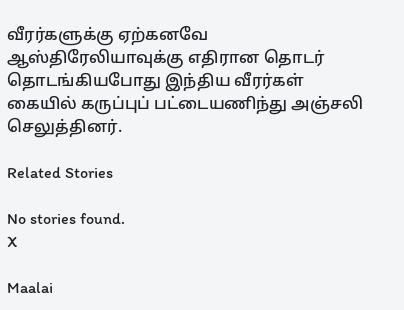வீரர்களுக்கு ஏற்கனவே ஆஸ்திரேலியாவுக்கு எதிரான தொடர் தொடங்கியபோது இந்திய வீரர்கள் கையில் கருப்புப் பட்டையணிந்து அஞ்சலி செலுத்தினர்.

Related Stories

No stories found.
X

Maalai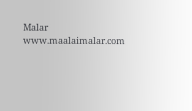Malar
www.maalaimalar.com